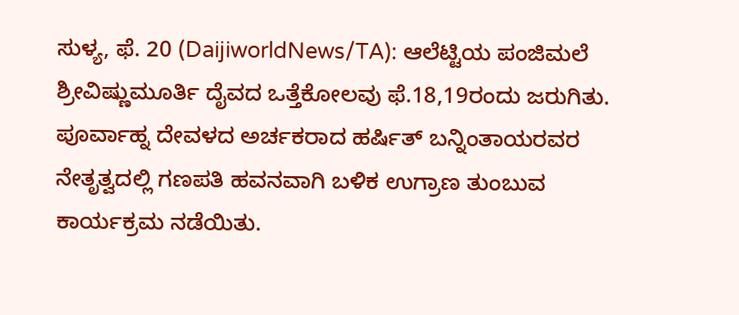ಸುಳ್ಯ, ಫೆ. 20 (DaijiworldNews/TA): ಆಲೆಟ್ಟಿಯ ಪಂಜಿಮಲೆ ಶ್ರೀವಿಷ್ಣುಮೂರ್ತಿ ದೈವದ ಒತ್ತೆಕೋಲವು ಫೆ.18,19ರಂದು ಜರುಗಿತು. ಪೂರ್ವಾಹ್ನ ದೇವಳದ ಅರ್ಚಕರಾದ ಹರ್ಷಿತ್ ಬನ್ನಿಂತಾಯರವರ ನೇತೃತ್ವದಲ್ಲಿ ಗಣಪತಿ ಹವನವಾಗಿ ಬಳಿಕ ಉಗ್ರಾಣ ತುಂಬುವ ಕಾರ್ಯಕ್ರಮ ನಡೆಯಿತು.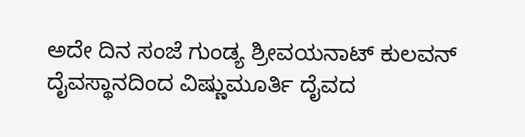ಅದೇ ದಿನ ಸಂಜೆ ಗುಂಡ್ಯ ಶ್ರೀವಯನಾಟ್ ಕುಲವನ್ ದೈವಸ್ಥಾನದಿಂದ ವಿಷ್ಣುಮೂರ್ತಿ ದೈವದ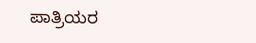ಪಾತ್ರಿಯರ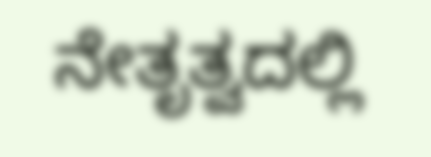ನೇತೃತ್ವದಲ್ಲಿ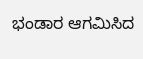ಭಂಡಾರ ಆಗಮಿಸಿದ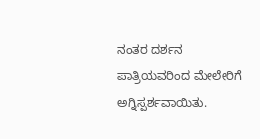ನಂತರ ದರ್ಶನ ಪಾತ್ರಿಯವರಿಂದ ಮೇಲೇರಿಗೆ ಅಗ್ನಿಸ್ಪರ್ಶವಾಯಿತು.